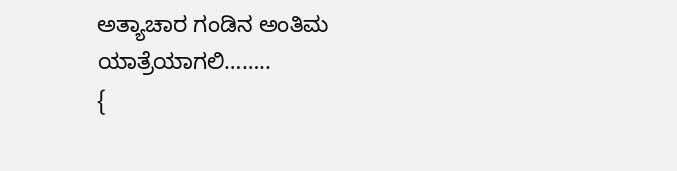ಅತ್ಯಾಚಾರ ಗಂಡಿನ ಅಂತಿಮ ಯಾತ್ರೆಯಾಗಲಿ……..
{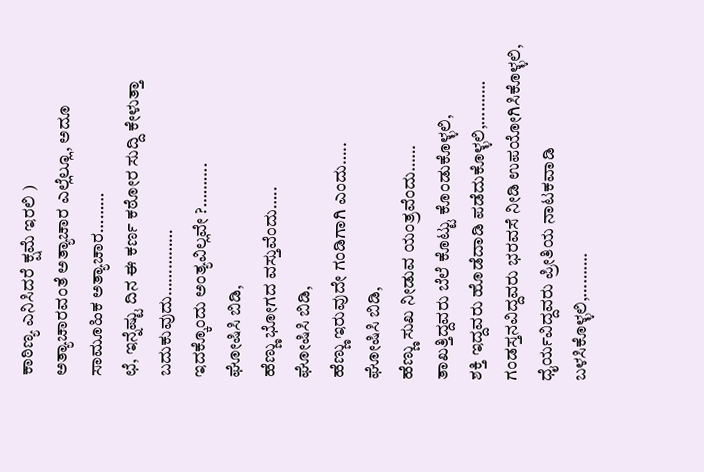ಕಾಠಿಣ್ಯ ಎನಿಸಿದರೆ ಕ್ಷಮೆ ಇರಲಿ )
ಅತ್ಯಾಚಾರವಂತೆ ಅತ್ಯಾಚಾರ ಎಲ್ಲೆಲ್ಲೂ, ಅದೂ ಸಾಮೂಹಿಕ ಅತ್ಯಾಚಾರ………
ಛೆ, ಇನ್ನೆಷ್ಟು ದಿನ ಈ ಕರ್ಣ ಕಠೋರ ಸುದ್ದಿ ಕೇಳುತ್ತಾ ಬದುಕುವುದು……………
ಇದಕ್ಕೊಂದು ಅಂತ್ಯವಿಲ್ಲವೇ ?……….
ಘೋಷಿಸಿ ಬಿಡಿ,
ಹೆಣ್ಣು ಭೋಗದ ವಸ್ತುವೆಂದು…..
ಘೋಷಿಸಿ ಬಿಡಿ,
ಹೆಣ್ಣು ಇರುವುದೇ ಗಂಡಿಗಾಗಿ ಎಂದು…..
ಘೋಷಿಸಿ ಬಿಡಿ,
ಹೆಣ್ಣು ಸುಖ ನೀಡುವ ಯಂತ್ರವೆಂದು……
ತಾಖತ್ತಿದ್ದವರು ಬೆಲೆ ಕೊಟ್ಟು ಕೊಂಡುಕೊಳ್ಳಲಿ,
ಶಕ್ತಿ ಇದ್ದವರು ಹೊಡೆದಾಡಿ ಪಡೆದುಕೊಳ್ಳಲಿ,……….
ಗಂಡಸ್ತನವಿದ್ದವರು ಭರವಸೆ ನೀಡಿ ಉಪಯೋಗಿಸಿಕೊಳ್ಳಲಿ,
ಧೈರ್ಯವಿದ್ದವರು ಪ್ರೀತಿಯ ನಾಟಕವಾಡಿ ಬಳಸಿಕೊಳ್ಳಲಿ,……….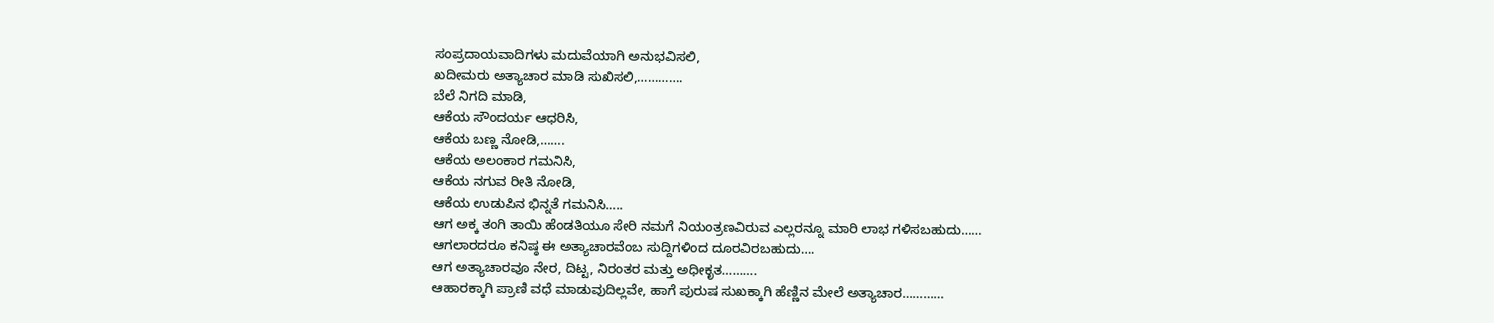ಸಂಪ್ರದಾಯವಾದಿಗಳು ಮದುವೆಯಾಗಿ ಅನುಭವಿಸಲಿ,
ಖದೀಮರು ಅತ್ಯಾಚಾರ ಮಾಡಿ ಸುಖಿಸಲಿ,………….
ಬೆಲೆ ನಿಗದಿ ಮಾಡಿ,
ಆಕೆಯ ಸೌಂದರ್ಯ ಆಧರಿಸಿ,
ಆಕೆಯ ಬಣ್ಣ ನೋಡಿ,…….
ಆಕೆಯ ಅಲಂಕಾರ ಗಮನಿಸಿ,
ಆಕೆಯ ನಗುವ ರೀತಿ ನೋಡಿ,
ಆಕೆಯ ಉಡುಪಿನ ಭಿನ್ನತೆ ಗಮನಿಸಿ…..
ಆಗ ಅಕ್ಕ ತಂಗಿ ತಾಯಿ ಹೆಂಡತಿಯೂ ಸೇರಿ ನಮಗೆ ನಿಯಂತ್ರಣವಿರುವ ಎಲ್ಲರನ್ನೂ ಮಾರಿ ಲಾಭ ಗಳಿಸಬಹುದು……
ಆಗಲಾರದರೂ ಕನಿಷ್ಠ ಈ ಅತ್ಯಾಚಾರವೆಂಬ ಸುದ್ದಿಗಳಿಂದ ದೂರವಿರಬಹುದು….
ಆಗ ಅತ್ಯಾಚಾರವೂ ನೇರ, ದಿಟ್ಟ, ನಿರಂತರ ಮತ್ತು ಅಧೀಕೃತ……….
ಆಹಾರಕ್ಕಾಗಿ ಪ್ರಾಣಿ ವಧೆ ಮಾಡುವುದಿಲ್ಲವೇ, ಹಾಗೆ ಪುರುಷ ಸುಖಕ್ಕಾಗಿ ಹೆಣ್ಣಿನ ಮೇಲೆ ಅತ್ಯಾಚಾರ…………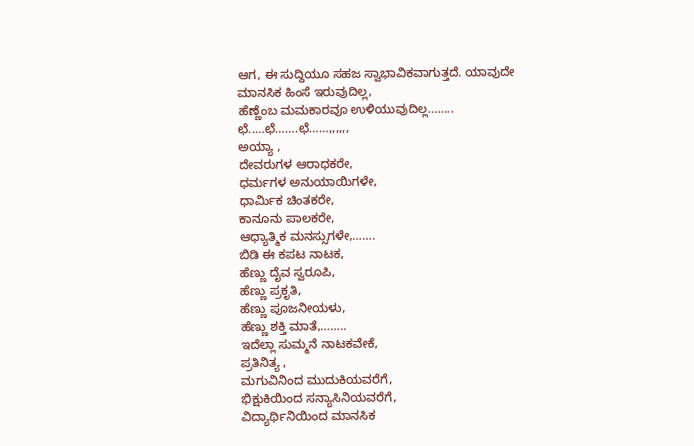ಆಗ, ಈ ಸುದ್ದಿಯೂ ಸಹಜ ಸ್ವಾಭಾವಿಕವಾಗುತ್ತದೆ. ಯಾವುದೇ ಮಾನಸಿಕ ಹಿಂಸೆ ಇರುವುದಿಲ್ಲ,
ಹೆಣ್ಣೆಂಬ ಮಮಕಾರವೂ ಉಳಿಯುವುದಿಲ್ಲ……..
ಛೆ..…ಛೆ…….ಛೆ……,,,,,,
ಅಯ್ಯಾ ,
ದೇವರುಗಳ ಆರಾಧಕರೇ,
ಧರ್ಮಗಳ ಅನುಯಾಯಿಗಳೇ,
ಧಾರ್ಮಿಕ ಚಿಂತಕರೇ,
ಕಾನೂನು ಪಾಲಕರೇ,
ಆಧ್ಯಾತ್ಮಿಕ ಮನಸ್ಸುಗಳೇ,…….
ಬಿಡಿ ಈ ಕಪಟ ನಾಟಕ,
ಹೆಣ್ಣು ದೈವ ಸ್ವರೂಪಿ,
ಹೆಣ್ಣು ಪ್ರಕೃತಿ,
ಹೆಣ್ಣು ಪೂಜನೀಯಳು,
ಹೆಣ್ಣು ಶಕ್ತಿ ಮಾತೆ,……..
ಇದೆಲ್ಲಾ ಸುಮ್ಮನೆ ನಾಟಕವೇಕೆ,
ಪ್ರತಿನಿತ್ಯ ,
ಮಗುವಿನಿಂದ ಮುದುಕಿಯವರೆಗೆ,
ಭಿಕ್ಷುಕಿಯಿಂದ ಸನ್ಯಾಸಿನಿಯವರೆಗೆ,
ವಿದ್ಯಾರ್ಥಿನಿಯಿಂದ ಮಾನಸಿಕ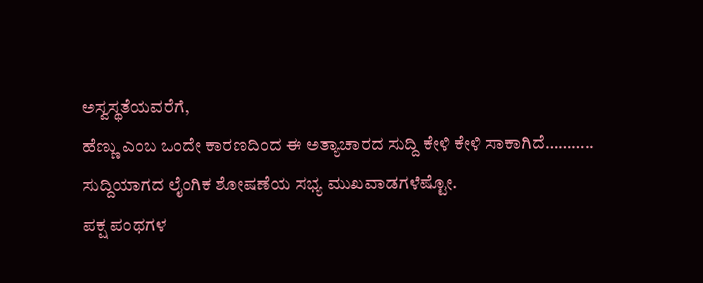ಅಸ್ವಸ್ಥತೆಯವರೆಗೆ,
ಹೆಣ್ಣು ಎಂಬ ಒಂದೇ ಕಾರಣದಿಂದ ಈ ಅತ್ಯಾಚಾರದ ಸುದ್ದಿ ಕೇಳಿ ಕೇಳಿ ಸಾಕಾಗಿದೆ………..
ಸುದ್ದಿಯಾಗದ ಲೈಂಗಿಕ ಶೋಷಣೆಯ ಸಭ್ಯ ಮುಖವಾಡಗಳೆಷ್ಟೋ.
ಪಕ್ಷ ಪಂಥಗಳ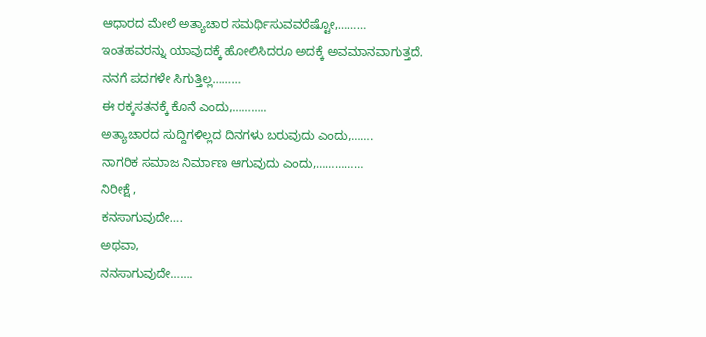ಆಧಾರದ ಮೇಲೆ ಅತ್ಯಾಚಾರ ಸಮರ್ಥಿಸುವವರೆಷ್ಟೋ,………
ಇಂತಹವರನ್ನು ಯಾವುದಕ್ಕೆ ಹೋಲಿಸಿದರೂ ಅದಕ್ಕೆ ಅವಮಾನವಾಗುತ್ತದೆ.
ನನಗೆ ಪದಗಳೇ ಸಿಗುತ್ತಿಲ್ಲ………
ಈ ರಕ್ಕಸತನಕ್ಕೆ ಕೊನೆ ಎಂದು,………..
ಅತ್ಯಾಚಾರದ ಸುದ್ದಿಗಳಿಲ್ಲದ ದಿನಗಳು ಬರುವುದು ಎಂದು,…….
ನಾಗರಿಕ ಸಮಾಜ ನಿರ್ಮಾಣ ಆಗುವುದು ಎಂದು,……………
ನಿರೀಕ್ಷೆ ,
ಕನಸಾಗುವುದೇ….
ಅಥವಾ,
ನನಸಾಗುವುದೇ…….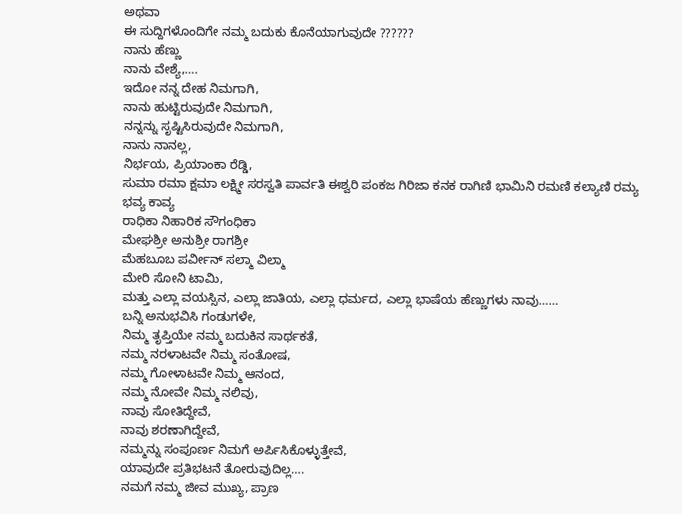ಅಥವಾ
ಈ ಸುದ್ದಿಗಳೊಂದಿಗೇ ನಮ್ಮ ಬದುಕು ಕೊನೆಯಾಗುವುದೇ ??????
ನಾನು ಹೆಣ್ಣು
ನಾನು ವೇಶ್ಯೆ,….
ಇದೋ ನನ್ನ ದೇಹ ನಿಮಗಾಗಿ,
ನಾನು ಹುಟ್ಟಿರುವುದೇ ನಿಮಗಾಗಿ,
ನನ್ನನ್ನು ಸೃಷ್ಟಿಸಿರುವುದೇ ನಿಮಗಾಗಿ,
ನಾನು ನಾನಲ್ಲ,
ನಿರ್ಭಯ, ಪ್ರಿಯಾಂಕಾ ರೆಡ್ಡಿ,
ಸುಮಾ ರಮಾ ಕ್ಷಮಾ ಲಕ್ಷ್ಮೀ ಸರಸ್ವತಿ ಪಾರ್ವತಿ ಈಶ್ವರಿ ಪಂಕಜ ಗಿರಿಜಾ ಕನಕ ರಾಗಿಣಿ ಭಾಮಿನಿ ರಮಣಿ ಕಲ್ಯಾಣಿ ರಮ್ಯ ಭವ್ಯ ಕಾವ್ಯ
ರಾಧಿಕಾ ನಿಹಾರಿಕ ಸೌಗಂಧಿಕಾ
ಮೇಘಶ್ರೀ ಅನುಶ್ರೀ ರಾಗಶ್ರೀ
ಮೆಹಬೂಬ ಪರ್ವೀನ್ ಸಲ್ಮಾ ವಿಲ್ಮಾ
ಮೇರಿ ಸೋನಿ ಟಾಮಿ,
ಮತ್ತು ಎಲ್ಲಾ ವಯಸ್ಸಿನ, ಎಲ್ಲಾ ಜಾತಿಯ, ಎಲ್ಲಾ ಧರ್ಮದ, ಎಲ್ಲಾ ಭಾಷೆಯ ಹೆಣ್ಣುಗಳು ನಾವು……
ಬನ್ನಿ ಅನುಭವಿಸಿ ಗಂಡುಗಳೇ,
ನಿಮ್ಮ ತೃಪ್ತಿಯೇ ನಮ್ಮ ಬದುಕಿನ ಸಾರ್ಥಕತೆ,
ನಮ್ಮ ನರಳಾಟವೇ ನಿಮ್ಮ ಸಂತೋಷ,
ನಮ್ಮ ಗೋಳಾಟವೇ ನಿಮ್ಮ ಆನಂದ,
ನಮ್ಮ ನೋವೇ ನಿಮ್ಮ ನಲಿವು,
ನಾವು ಸೋತಿದ್ದೇವೆ,
ನಾವು ಶರಣಾಗಿದ್ದೇವೆ,
ನಮ್ಮನ್ನು ಸಂಪೂರ್ಣ ನಿಮಗೆ ಅರ್ಪಿಸಿಕೊಳ್ಳುತ್ತೇವೆ,
ಯಾವುದೇ ಪ್ರತಿಭಟನೆ ತೋರುವುದಿಲ್ಲ….
ನಮಗೆ ನಮ್ಮ ಜೀವ ಮುಖ್ಯ, ಪ್ರಾಣ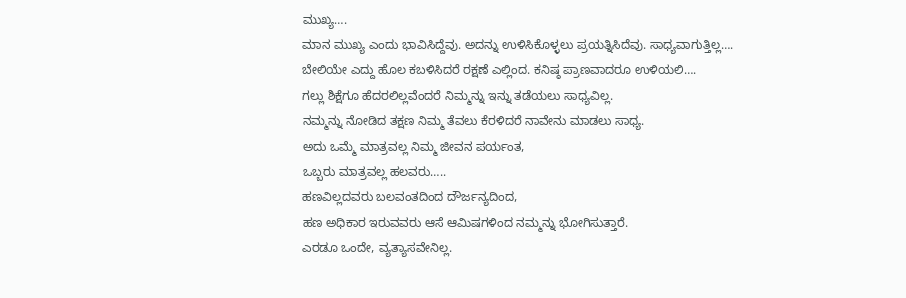ಮುಖ್ಯ….
ಮಾನ ಮುಖ್ಯ ಎಂದು ಭಾವಿಸಿದ್ದೆವು. ಅದನ್ನು ಉಳಿಸಿಕೊಳ್ಳಲು ಪ್ರಯತ್ನಿಸಿದೆವು. ಸಾಧ್ಯವಾಗುತ್ತಿಲ್ಲ….
ಬೇಲಿಯೇ ಎದ್ದು ಹೊಲ ಕಬಳಿಸಿದರೆ ರಕ್ಷಣೆ ಎಲ್ಲಿಂದ. ಕನಿಷ್ಠ ಪ್ರಾಣವಾದರೂ ಉಳಿಯಲಿ….
ಗಲ್ಲು ಶಿಕ್ಷೆಗೂ ಹೆದರಲಿಲ್ಲವೆಂದರೆ ನಿಮ್ಮನ್ನು ಇನ್ನು ತಡೆಯಲು ಸಾಧ್ಯವಿಲ್ಲ.
ನಮ್ಮನ್ನು ನೋಡಿದ ತಕ್ಷಣ ನಿಮ್ಮ ತೆವಲು ಕೆರಳಿದರೆ ನಾವೇನು ಮಾಡಲು ಸಾಧ್ಯ.
ಅದು ಒಮ್ಮೆ ಮಾತ್ರವಲ್ಲ ನಿಮ್ಮ ಜೀವನ ಪರ್ಯಂತ,
ಒಬ್ಬರು ಮಾತ್ರವಲ್ಲ ಹಲವರು…..
ಹಣವಿಲ್ಲದವರು ಬಲವಂತದಿಂದ ದೌರ್ಜನ್ಯದಿಂದ,
ಹಣ ಅಧಿಕಾರ ಇರುವವರು ಆಸೆ ಆಮಿಷಗಳಿಂದ ನಮ್ಮನ್ನು ಭೋಗಿಸುತ್ತಾರೆ.
ಎರಡೂ ಒಂದೇ, ವ್ಯತ್ಯಾಸವೇನಿಲ್ಲ.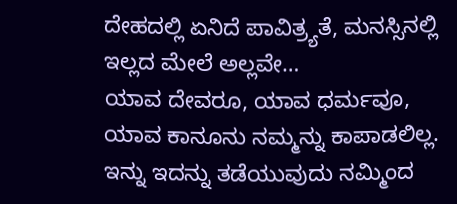ದೇಹದಲ್ಲಿ ಏನಿದೆ ಪಾವಿತ್ರ್ಯತೆ, ಮನಸ್ಸಿನಲ್ಲಿ ಇಲ್ಲದ ಮೇಲೆ ಅಲ್ಲವೇ…
ಯಾವ ದೇವರೂ, ಯಾವ ಧರ್ಮವೂ, ಯಾವ ಕಾನೂನು ನಮ್ಮನ್ನು ಕಾಪಾಡಲಿಲ್ಲ. ಇನ್ನು ಇದನ್ನು ತಡೆಯುವುದು ನಮ್ಮಿಂದ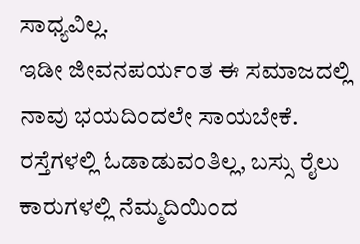ಸಾಧ್ಯವಿಲ್ಲ.
ಇಡೀ ಜೀವನಪರ್ಯಂತ ಈ ಸಮಾಜದಲ್ಲಿ ನಾವು ಭಯದಿಂದಲೇ ಸಾಯಬೇಕೆ. ರಸ್ತೆಗಳಲ್ಲಿ ಓಡಾಡುವಂತಿಲ್ಲ, ಬಸ್ಸು ರೈಲು ಕಾರುಗಳಲ್ಲಿ ನೆಮ್ಮದಿಯಿಂದ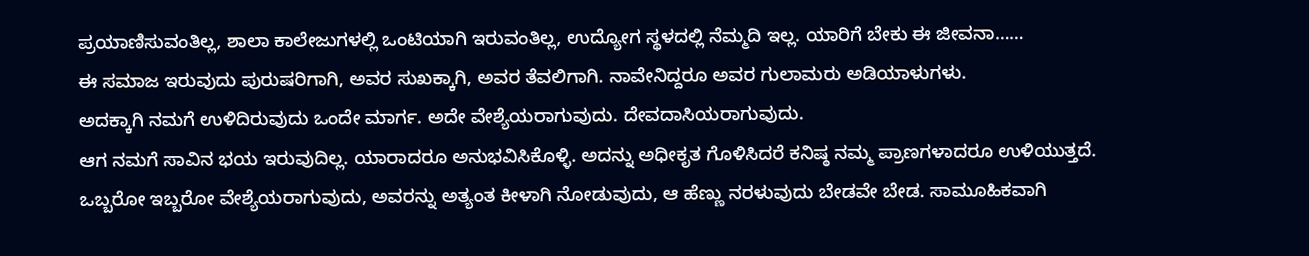ಪ್ರಯಾಣಿಸುವಂತಿಲ್ಲ, ಶಾಲಾ ಕಾಲೇಜುಗಳಲ್ಲಿ ಒಂಟಿಯಾಗಿ ಇರುವಂತಿಲ್ಲ, ಉದ್ಯೋಗ ಸ್ಥಳದಲ್ಲಿ ನೆಮ್ಮದಿ ಇಲ್ಲ. ಯಾರಿಗೆ ಬೇಕು ಈ ಜೀವನಾ……
ಈ ಸಮಾಜ ಇರುವುದು ಪುರುಷರಿಗಾಗಿ, ಅವರ ಸುಖಕ್ಕಾಗಿ, ಅವರ ತೆವಲಿಗಾಗಿ. ನಾವೇನಿದ್ದರೂ ಅವರ ಗುಲಾಮರು ಅಡಿಯಾಳುಗಳು.
ಅದಕ್ಕಾಗಿ ನಮಗೆ ಉಳಿದಿರುವುದು ಒಂದೇ ಮಾರ್ಗ. ಅದೇ ವೇಶ್ಯೆಯರಾಗುವುದು. ದೇವದಾಸಿಯರಾಗುವುದು.
ಆಗ ನಮಗೆ ಸಾವಿನ ಭಯ ಇರುವುದಿಲ್ಲ. ಯಾರಾದರೂ ಅನುಭವಿಸಿಕೊಳ್ಳಿ. ಅದನ್ನು ಅಧೀಕೃತ ಗೊಳಿಸಿದರೆ ಕನಿಷ್ಠ ನಮ್ಮ ಪ್ರಾಣಗಳಾದರೂ ಉಳಿಯುತ್ತದೆ.
ಒಬ್ಬರೋ ಇಬ್ಬರೋ ವೇಶ್ಯೆಯರಾಗುವುದು, ಅವರನ್ನು ಅತ್ಯಂತ ಕೀಳಾಗಿ ನೋಡುವುದು, ಆ ಹೆಣ್ಣು ನರಳುವುದು ಬೇಡವೇ ಬೇಡ. ಸಾಮೂಹಿಕವಾಗಿ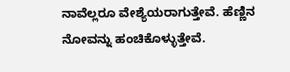ನಾವೆಲ್ಲರೂ ವೇಶ್ಯೆಯರಾಗುತ್ತೇವೆ. ಹೆಣ್ಣಿನ ನೋವನ್ನು ಹಂಚಿಕೊಳ್ಳುತ್ತೇವೆ.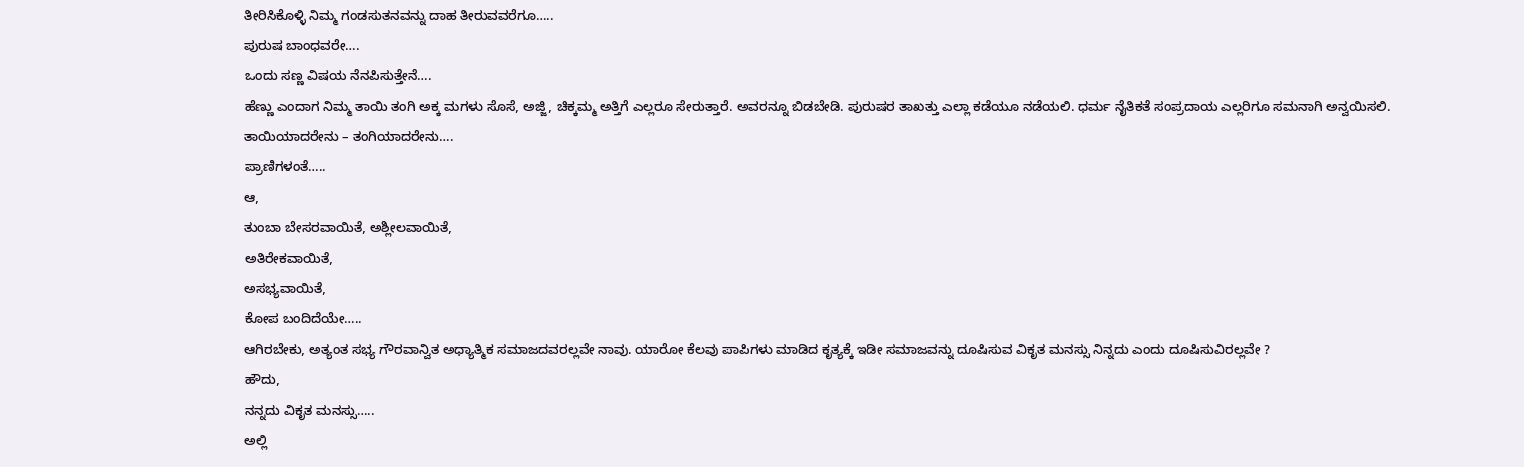ತೀರಿಸಿಕೊಳ್ಳಿ ನಿಮ್ಮ ಗಂಡಸುತನವನ್ನು ದಾಹ ತೀರುವವರೆಗೂ…..
ಪುರುಷ ಬಾಂಧವರೇ….
ಒಂದು ಸಣ್ಣ ವಿಷಯ ನೆನಪಿಸುತ್ತೇನೆ….
ಹೆಣ್ಣು ಎಂದಾಗ ನಿಮ್ಮ ತಾಯಿ ತಂಗಿ ಅಕ್ಕ ಮಗಳು ಸೊಸೆ, ಅಜ್ಜಿ, ಚಿಕ್ಕಮ್ಮ ಅತ್ತಿಗೆ ಎಲ್ಲರೂ ಸೇರುತ್ತಾರೆ. ಅವರನ್ನೂ ಬಿಡಬೇಡಿ. ಪುರುಷರ ತಾಖತ್ತು ಎಲ್ಲಾ ಕಡೆಯೂ ನಡೆಯಲಿ. ಧರ್ಮ ನೈತಿಕತೆ ಸಂಪ್ರದಾಯ ಎಲ್ಲರಿಗೂ ಸಮನಾಗಿ ಅನ್ವಯಿಸಲಿ.
ತಾಯಿಯಾದರೇನು – ತಂಗಿಯಾದರೇನು….
ಪ್ರಾಣಿಗಳಂತೆ…..
ಆ,
ತುಂಬಾ ಬೇಸರವಾಯಿತೆ, ಅಶ್ಲೀಲವಾಯಿತೆ,
ಅತಿರೇಕವಾಯಿತೆ,
ಅಸಭ್ಯವಾಯಿತೆ,
ಕೋಪ ಬಂದಿದೆಯೇ…..
ಆಗಿರಬೇಕು, ಅತ್ಯಂತ ಸಭ್ಯ ಗೌರವಾನ್ವಿತ ಅಧ್ಯಾತ್ಮಿಕ ಸಮಾಜದವರಲ್ಲವೇ ನಾವು. ಯಾರೋ ಕೆಲವು ಪಾಪಿಗಳು ಮಾಡಿದ ಕೃತ್ಯಕ್ಕೆ ಇಡೀ ಸಮಾಜವನ್ನು ದೂಷಿಸುವ ವಿಕೃತ ಮನಸ್ಸು ನಿನ್ನದು ಎಂದು ದೂಷಿಸುವಿರಲ್ಲವೇ ?
ಹೌದು,
ನನ್ನದು ವಿಕೃತ ಮನಸ್ಸು…..
ಅಲ್ಲಿ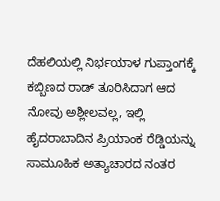ದೆಹಲಿಯಲ್ಲಿ ನಿರ್ಭಯಾಳ ಗುಪ್ತಾಂಗಕ್ಕೆ ಕಬ್ಬಿಣದ ರಾಡ್ ತೂರಿಸಿದಾಗ ಆದ ನೋವು ಅಶ್ಲೀಲವಲ್ಲ, ಇಲ್ಲಿ ಹೈದರಾಬಾದಿನ ಪ್ರಿಯಾಂಕ ರೆಡ್ಡಿಯನ್ನು ಸಾಮೂಹಿಕ ಅತ್ಯಾಚಾರದ ನಂತರ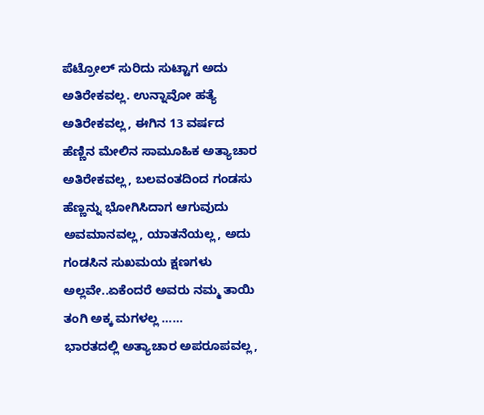ಪೆಟ್ರೋಲ್ ಸುರಿದು ಸುಟ್ಟಾಗ ಅದು ಅತಿರೇಕವಲ್ಲ. ಉನ್ನಾವೋ ಹತ್ಯೆ ಅತಿರೇಕವಲ್ಲ, ಈಗಿನ 13 ವರ್ಷದ ಹೆಣ್ಣಿನ ಮೇಲಿನ ಸಾಮೂಹಿಕ ಅತ್ಯಾಚಾರ ಅತಿರೇಕವಲ್ಲ, ಬಲವಂತದಿಂದ ಗಂಡಸು ಹೆಣ್ಣನ್ನು ಭೋಗಿಸಿದಾಗ ಆಗುವುದು ಅವಮಾನವಲ್ಲ, ಯಾತನೆಯಲ್ಲ, ಅದು ಗಂಡಸಿನ ಸುಖಮಯ ಕ್ಷಣಗಳು ಅಲ್ಲವೇ..ಏಕೆಂದರೆ ಅವರು ನಮ್ಮ ತಾಯಿ ತಂಗಿ ಅಕ್ಕ ಮಗಳಲ್ಲ ……
ಭಾರತದಲ್ಲಿ ಅತ್ಯಾಚಾರ ಅಪರೂಪವಲ್ಲ,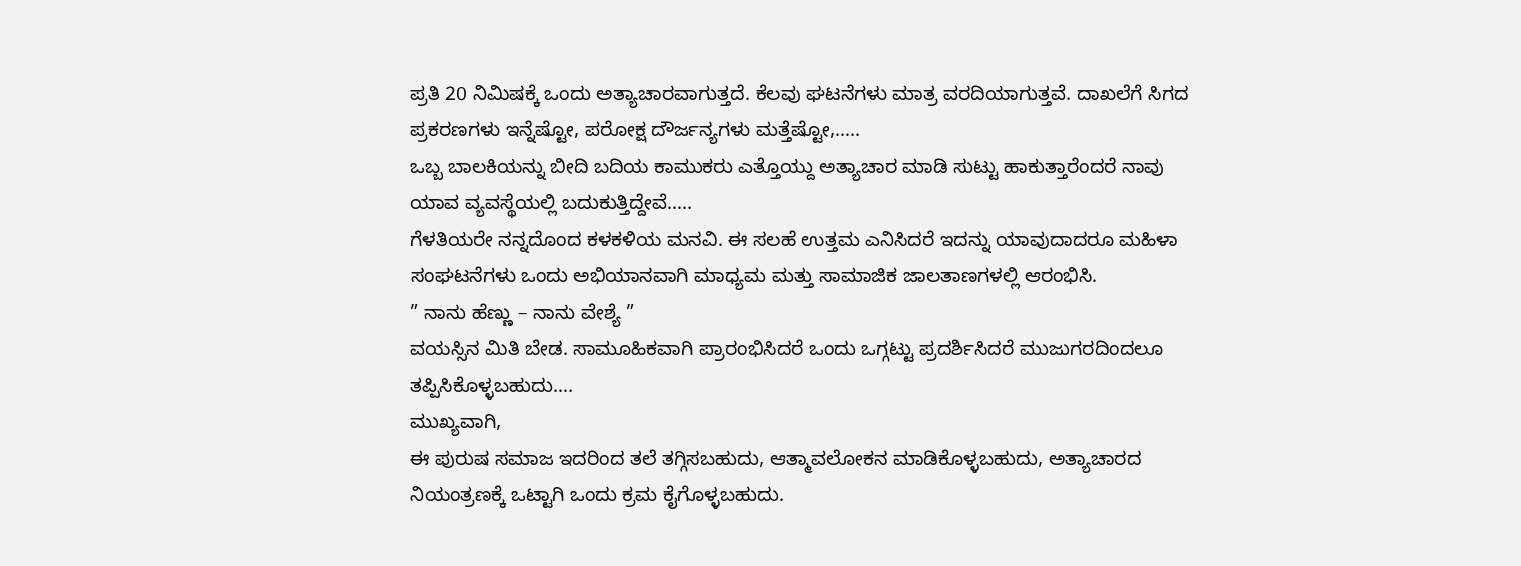ಪ್ರತಿ 20 ನಿಮಿಷಕ್ಕೆ ಒಂದು ಅತ್ಯಾಚಾರವಾಗುತ್ತದೆ. ಕೆಲವು ಘಟನೆಗಳು ಮಾತ್ರ ವರದಿಯಾಗುತ್ತವೆ. ದಾಖಲೆಗೆ ಸಿಗದ ಪ್ರಕರಣಗಳು ಇನ್ನೆಷ್ಟೋ, ಪರೋಕ್ಷ ದೌರ್ಜನ್ಯಗಳು ಮತ್ತೆಷ್ಟೋ,…..
ಒಬ್ಬ ಬಾಲಕಿಯನ್ನು ಬೀದಿ ಬದಿಯ ಕಾಮುಕರು ಎತ್ತೊಯ್ದು ಅತ್ಯಾಚಾರ ಮಾಡಿ ಸುಟ್ಟು ಹಾಕುತ್ತಾರೆಂದರೆ ನಾವು ಯಾವ ವ್ಯವಸ್ಥೆಯಲ್ಲಿ ಬದುಕುತ್ತಿದ್ದೇವೆ…..
ಗೆಳತಿಯರೇ ನನ್ನದೊಂದ ಕಳಕಳಿಯ ಮನವಿ. ಈ ಸಲಹೆ ಉತ್ತಮ ಎನಿಸಿದರೆ ಇದನ್ನು ಯಾವುದಾದರೂ ಮಹಿಳಾ ಸಂಘಟನೆಗಳು ಒಂದು ಅಭಿಯಾನವಾಗಿ ಮಾಧ್ಯಮ ಮತ್ತು ಸಾಮಾಜಿಕ ಜಾಲತಾಣಗಳಲ್ಲಿ ಆರಂಭಿಸಿ.
” ನಾನು ಹೆಣ್ಣು – ನಾನು ವೇಶ್ಯೆ ”
ವಯಸ್ಸಿನ ಮಿತಿ ಬೇಡ. ಸಾಮೂಹಿಕವಾಗಿ ಪ್ರಾರಂಭಿಸಿದರೆ ಒಂದು ಒಗ್ಗಟ್ಟು ಪ್ರದರ್ಶಿಸಿದರೆ ಮುಜುಗರದಿಂದಲೂ ತಪ್ಪಿಸಿಕೊಳ್ಳಬಹುದು….
ಮುಖ್ಯವಾಗಿ,
ಈ ಪುರುಷ ಸಮಾಜ ಇದರಿಂದ ತಲೆ ತಗ್ಗಿಸಬಹುದು, ಆತ್ಮಾವಲೋಕನ ಮಾಡಿಕೊಳ್ಳಬಹುದು, ಅತ್ಯಾಚಾರದ ನಿಯಂತ್ರಣಕ್ಕೆ ಒಟ್ಟಾಗಿ ಒಂದು ಕ್ರಮ ಕೈಗೊಳ್ಳಬಹುದು.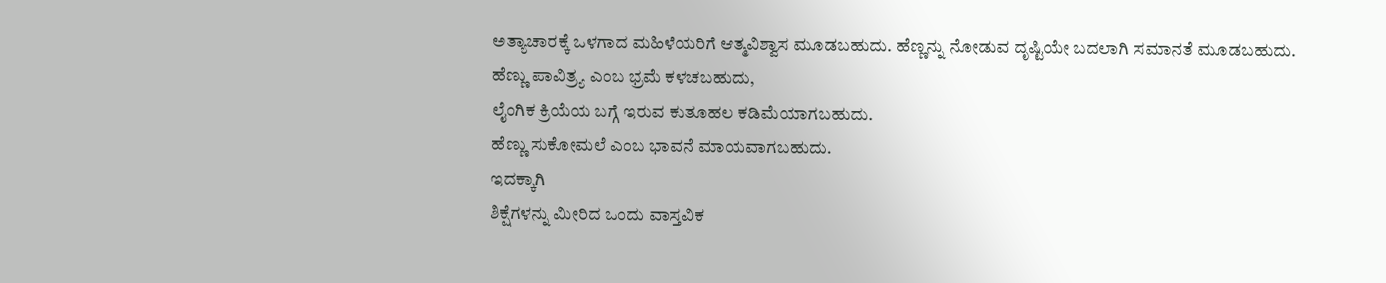ಅತ್ಯಾಚಾರಕ್ಕೆ ಒಳಗಾದ ಮಹಿಳೆಯರಿಗೆ ಆತ್ಮವಿಶ್ವಾಸ ಮೂಡಬಹುದು. ಹೆಣ್ಣನ್ನು ನೋಡುವ ದೃಷ್ಟಿಯೇ ಬದಲಾಗಿ ಸಮಾನತೆ ಮೂಡಬಹುದು.
ಹೆಣ್ಣು ಪಾವಿತ್ರ್ಯ ಎಂಬ ಭ್ರಮೆ ಕಳಚಬಹುದು,
ಲೈಂಗಿಕ ಕ್ರಿಯೆಯ ಬಗ್ಗೆ ಇರುವ ಕುತೂಹಲ ಕಡಿಮೆಯಾಗಬಹುದು.
ಹೆಣ್ಣು ಸುಕೋಮಲೆ ಎಂಬ ಭಾವನೆ ಮಾಯವಾಗಬಹುದು.
ಇದಕ್ಕಾಗಿ
ಶಿಕ್ಷೆಗಳನ್ನು ಮೀರಿದ ಒಂದು ವಾಸ್ತವಿಕ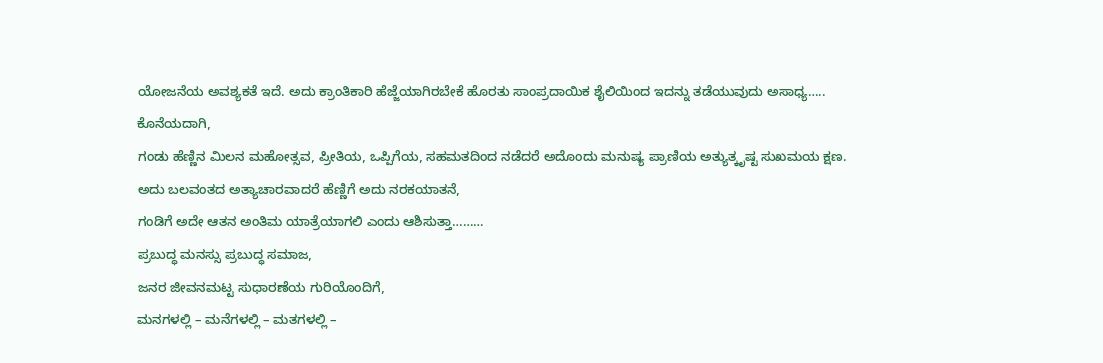ಯೋಜನೆಯ ಅವಶ್ಯಕತೆ ಇದೆ. ಅದು ಕ್ರಾಂತಿಕಾರಿ ಹೆಜ್ಜೆಯಾಗಿರಬೇಕೆ ಹೊರತು ಸಾಂಪ್ರದಾಯಿಕ ಶೈಲಿಯಿಂದ ಇದನ್ನು ತಡೆಯುವುದು ಅಸಾಧ್ಯ…..
ಕೊನೆಯದಾಗಿ,
ಗಂಡು ಹೆಣ್ಣಿನ ಮಿಲನ ಮಹೋತ್ಸವ, ಪ್ರೀತಿಯ, ಒಪ್ಪಿಗೆಯ, ಸಹಮತದಿಂದ ನಡೆದರೆ ಅದೊಂದು ಮನುಷ್ಯ ಪ್ರಾಣಿಯ ಅತ್ಯುತ್ಕೃಷ್ಟ ಸುಖಮಯ ಕ್ಷಣ.
ಅದು ಬಲವಂತದ ಅತ್ಯಾಚಾರವಾದರೆ ಹೆಣ್ಣಿಗೆ ಅದು ನರಕಯಾತನೆ,
ಗಂಡಿಗೆ ಅದೇ ಆತನ ಅಂತಿಮ ಯಾತ್ರೆಯಾಗಲಿ ಎಂದು ಆಶಿಸುತ್ತಾ………
ಪ್ರಬುದ್ಧ ಮನಸ್ಸು ಪ್ರಬುದ್ಧ ಸಮಾಜ,
ಜನರ ಜೀವನಮಟ್ಟ ಸುಧಾರಣೆಯ ಗುರಿಯೊಂದಿಗೆ,
ಮನಗಳಲ್ಲಿ – ಮನೆಗಳಲ್ಲಿ – ಮತಗಳಲ್ಲಿ –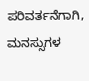ಪರಿವರ್ತನೆಗಾಗಿ,
ಮನಸ್ಸುಗಳ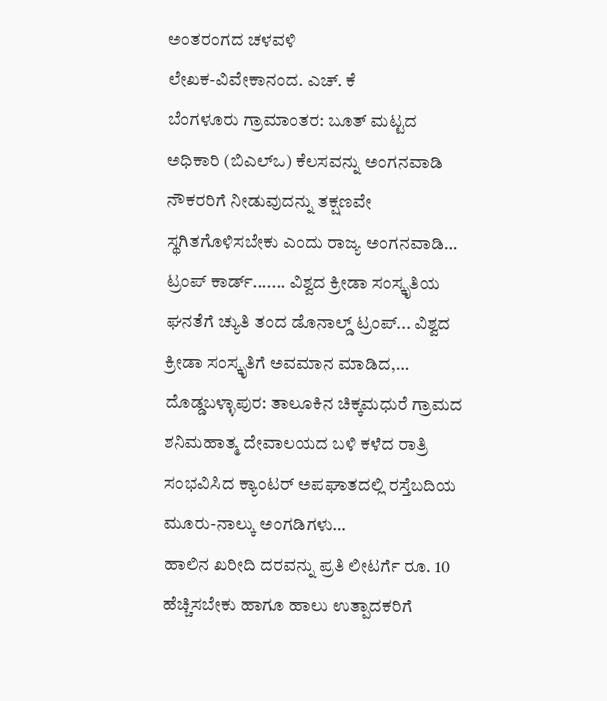ಅಂತರಂಗದ ಚಳವಳಿ
ಲೇಖಕ-ವಿವೇಕಾನಂದ. ಎಚ್. ಕೆ
ಬೆಂಗಳೂರು ಗ್ರಾಮಾಂತರ: ಬೂತ್ ಮಟ್ಟದ ಅಧಿಕಾರಿ (ಬಿಎಲ್ಒ) ಕೆಲಸವನ್ನು ಅಂಗನವಾಡಿ ನೌಕರರಿಗೆ ನೀಡುವುದನ್ನು ತಕ್ಷಣವೇ ಸ್ಥಗಿತಗೊಳಿಸಬೇಕು ಎಂದು ರಾಜ್ಯ ಅಂಗನವಾಡಿ…
ಟ್ರಂಪ್ ಕಾರ್ಡ್....... ವಿಶ್ವದ ಕ್ರೀಡಾ ಸಂಸ್ಕೃತಿಯ ಘನತೆಗೆ ಚ್ಯುತಿ ತಂದ ಡೊನಾಲ್ಡ್ ಟ್ರಂಪ್... ವಿಶ್ವದ ಕ್ರೀಡಾ ಸಂಸ್ಕೃತಿಗೆ ಅವಮಾನ ಮಾಡಿದ,…
ದೊಡ್ಡಬಳ್ಳಾಪುರ: ತಾಲೂಕಿನ ಚಿಕ್ಕಮಧುರೆ ಗ್ರಾಮದ ಶನಿಮಹಾತ್ಮ ದೇವಾಲಯದ ಬಳಿ ಕಳೆದ ರಾತ್ರಿ ಸಂಭವಿಸಿದ ಕ್ಯಾಂಟರ್ ಅಪಘಾತದಲ್ಲಿ ರಸ್ತೆಬದಿಯ ಮೂರು-ನಾಲ್ಕು ಅಂಗಡಿಗಳು…
ಹಾಲಿನ ಖರೀದಿ ದರವನ್ನು ಪ್ರತಿ ಲೀಟರ್ಗೆ ರೂ. 10 ಹೆಚ್ಚಿಸಬೇಕು ಹಾಗೂ ಹಾಲು ಉತ್ಪಾದಕರಿಗೆ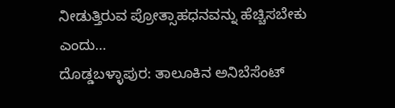ನೀಡುತ್ತಿರುವ ಪ್ರೋತ್ಸಾಹಧನವನ್ನು ಹೆಚ್ಚಿಸಬೇಕು ಎಂದು…
ದೊಡ್ಡಬಳ್ಳಾಪುರ: ತಾಲೂಕಿನ ಅನಿಬೆಸೆಂಟ್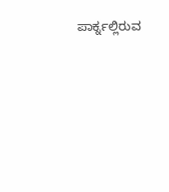ಪಾರ್ಕ್ನಲ್ಲಿರುವ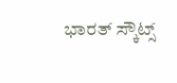ಭಾರತ್ ಸ್ಕೌಟ್ಸ್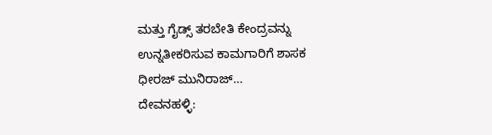ಮತ್ತು ಗೈಡ್ಸ್ ತರಬೇತಿ ಕೇಂದ್ರವನ್ನು ಉನ್ನತೀಕರಿಸುವ ಕಾಮಗಾರಿಗೆ ಶಾಸಕ ಧೀರಜ್ ಮುನಿರಾಜ್…
ದೇವನಹಳ್ಳಿ: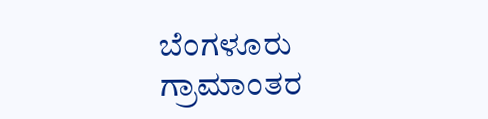ಬೆಂಗಳೂರು ಗ್ರಾಮಾಂತರ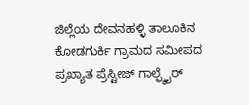ಜಿಲ್ಲೆಯ ದೇವನಹಳ್ಳಿ ತಾಲೂಕಿನ ಕೋಡಗುರ್ಕಿ ಗ್ರಾಮದ ಸಮೀಪದ ಪ್ರಖ್ಯಾತ ಪ್ರೆಸ್ಟೀಜ್ ಗಾಲ್ಫ್ಶೈರ್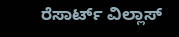ರೆಸಾರ್ಟ್ ವಿಲ್ಲಾಸ್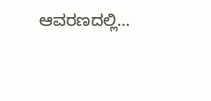ಆವರಣದಲ್ಲಿ…